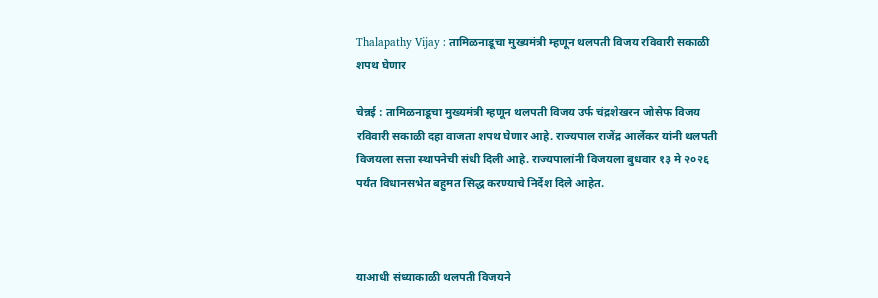Thalapathy Vijay : तामिळनाडूचा मुख्यमंत्री म्हणून थलपती विजय रविवारी सकाळी शपथ घेणार

चेन्नई : तामिळनाडूचा मुख्यमंत्री म्हणून थलपती विजय उर्फ चंद्रशेखरन जोसेफ विजय रविवारी सकाळी दहा वाजता शपथ घेणार आहे. राज्यपाल राजेंद्र आर्लेकर यांनी थलपती विजयला सत्ता स्थापनेची संधी दिली आहे. राज्यपालांनी विजयला बुधवार १३ मे २०२६ पर्यंत विधानसभेत बहुमत सिद्ध करण्याचे निर्देश दिले आहेत.



याआधी संध्याकाळी थलपती विजयने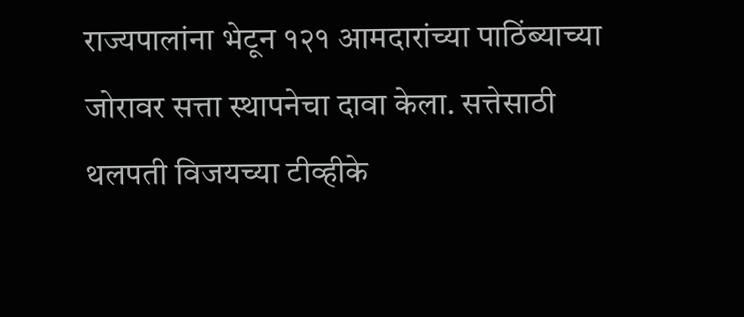राज्यपालांना भेटून १२१ आमदारांच्या पाठिंब्याच्या जोरावर सत्ता स्थापनेचा दावा केला. सत्तेसाठी थलपती विजयच्या टीव्हीके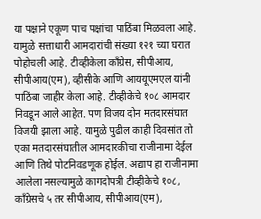या पक्षाने एकूण पाच पक्षांचा पाठिंबा मिळवला आहे. यामुळे सत्ताधारी आमदारांची संख्या १२१ च्या घरात पोहोचली आहे. टीव्हीकेला काँग्रेस, सीपीआय, सीपीआय(एम), व्हीसीके आणि आययूएमएल यांनी पाठिंबा जाहीर केला आहे. टीव्हीकेचे १०८ आमदार निवडून आले आहेत. पण विजय दोन मतदारसंघात विजयी झाला आहे. यामुळे पुढील काही दिवसांत तो एका मतदारसंघातील आमदारकीचा राजीनामा देईल आणि तिथे पोटनिवडणूक होईल. अद्याप हा राजीनामा आलेला नसल्यामुळे कागदोपत्री टीव्हीकेचे १०८, काँग्रेसचे ५ तर सीपीआय, सीपीआय(एम),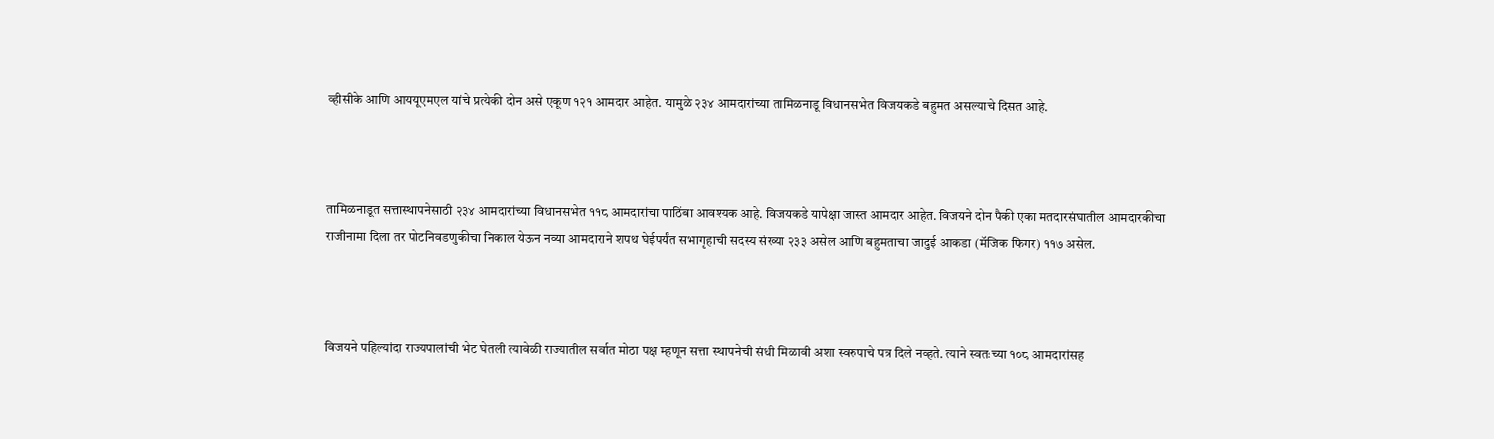व्हीसीके आणि आययूएमएल यांचे प्रत्येकी दोन असे एकूण १२१ आमदार आहेत. यामुळे २३४ आमदारांच्या तामिळनाडू विधानसभेत विजयकडे बहुमत असल्याचे दिसत आहे.



तामिळनाडूत सत्तास्थापनेसाठी २३४ आमदारांच्या विधानसभेत ११८ आमदारांचा पाठिंबा आवश्यक आहे. विजयकडे यापेक्षा जास्त आमदार आहेत. विजयने दोन पैकी एका मतदारसंघातील आमदारकीचा राजीनामा दिला तर पोटनिवडणुकीचा निकाल येऊन नव्या आमदाराने शपथ घेईपर्यंत सभागृहाची सदस्य संख्या २३३ असेल आणि बहुमताचा जादुई आकडा (मॅजिक फिगर) ११७ असेल.



विजयने पहिल्यांदा राज्यपालांची भेट घेतली त्यावेळी राज्यातील सर्वात मोठा पक्ष म्हणून सत्ता स्थापनेची संधी मिळावी अशा स्वरुपाचे पत्र दिले नव्हते. त्याने स्वतःच्या १०८ आमदारांसह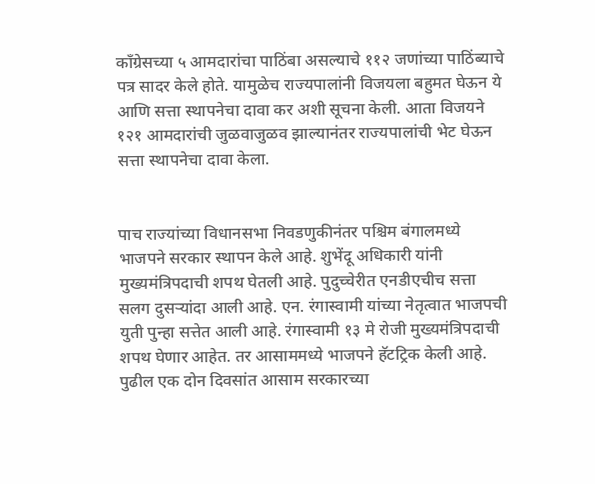काँग्रेसच्या ५ आमदारांचा पाठिंबा असल्याचे ११२ जणांच्या पाठिंब्याचे पत्र सादर केले होते. यामुळेच राज्यपालांनी विजयला बहुमत घेऊन ये आणि सत्ता स्थापनेचा दावा कर अशी सूचना केली. आता विजयने १२१ आमदारांची जुळवाजुळव झाल्यानंतर राज्यपालांची भेट घेऊन सत्ता स्थापनेचा दावा केला.


पाच राज्यांच्या विधानसभा निवडणुकीनंतर पश्चिम बंगालमध्ये भाजपने सरकार स्थापन केले आहे. शुभेंदू अधिकारी यांनी मुख्यमंत्रि‍पदाची शपथ घेतली आहे. पुदुच्चेरीत एनडीएचीच सत्ता सलग दुसऱ्यांदा आली आहे. एन. रंगास्वामी यांच्या नेतृत्वात भाजपची युती पुन्हा सत्तेत आली आहे. रंगास्वामी १३ मे रोजी मुख्यमंत्रि‍पदाची शपथ घेणार आहेत. तर आसाममध्ये भाजपने हॅटट्रिक केली आहे. पुढील एक दोन दिवसांत आसाम सरकारच्या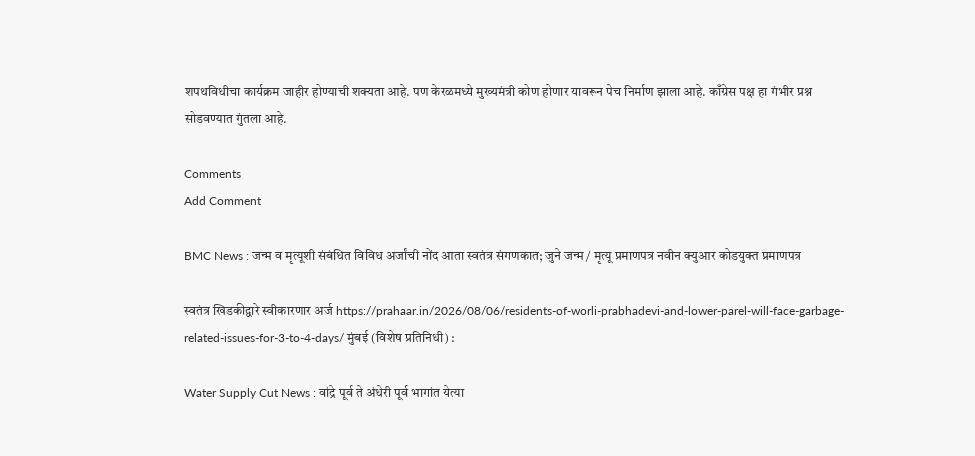शपथविधीचा कार्यक्रम जाहीर होण्याची शक्यता आहे. पण केरळमध्ये मुख्यमंत्री कोण होणार यावरून पेच निर्माण झाला आहे. काँग्रेस पक्ष हा गंभीर प्रश्न सोडवण्यात गुंतला आहे.

Comments
Add Comment

BMC News : जन्म व मृत्यूशी संबंधित विविध अर्जांची नोंद आता स्वतंत्र संगणकात; जुने जन्म / मृत्यू प्रमाणपत्र नवीन क्युआर कोडयुक्त प्रमाणपत्र

स्वतंत्र खिडकीद्वारे स्वीकारणार अर्ज https://prahaar.in/2026/08/06/residents-of-worli-prabhadevi-and-lower-parel-will-face-garbage-related-issues-for-3-to-4-days/ मुंबई (विशेष प्रतिनिधी) :

Water Supply Cut News : वांद्रे पूर्व ते अंधेरी पूर्व भागांत येत्या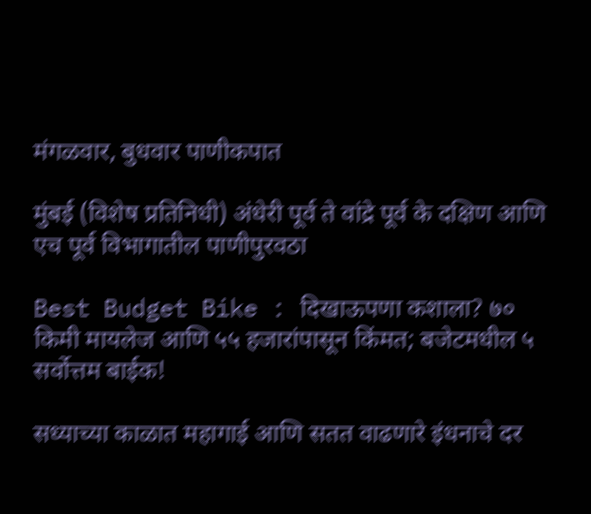मंगळवार, बुधवार पाणीकपात

मुंबई (विशेष प्रतिनिधी) अंधेरी पूर्व ते वांद्रे पूर्व के दक्षिण आणि एच पूर्व विभागातील पाणीपुरवठा

Best Budget Bike : दिखाऊपणा कशाला? ७० किमी मायलेज आणि ५५ हजारांपासून किंमत; बजेटमधील ५ सर्वोत्तम बाईक!

सध्याच्या काळात महागाई आणि सतत वाढणारे इंधनाचे दर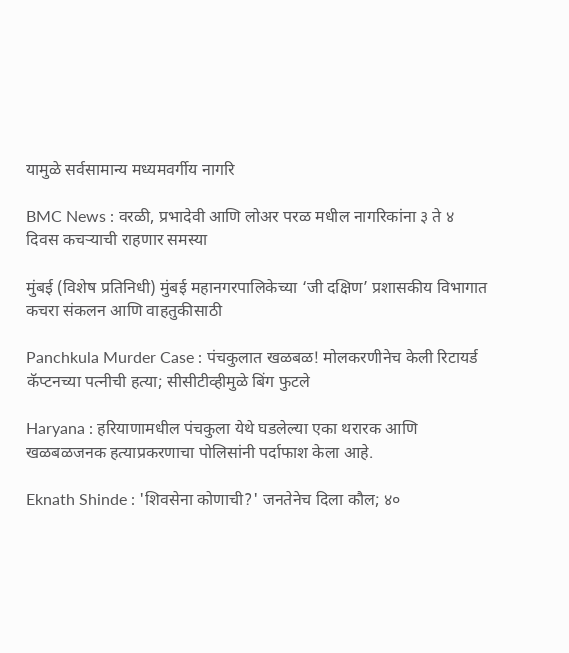यामुळे सर्वसामान्य मध्यमवर्गीय नागरि

BMC News : वरळी, प्रभादेवी आणि लोअर परळ मधील नागरिकांना ३ ते ४ दिवस कचऱ्याची राहणार समस्या

मुंबई (विशेष प्रतिनिधी) मुंबई महानगरपालिकेच्या ‘जी दक्षिण’ प्रशासकीय विभागात कचरा संकलन आणि वाहतुकीसाठी

Panchkula Murder Case : पंचकुलात खळबळ! मोलकरणीनेच केली रिटायर्ड कॅप्टनच्या पत्नीची हत्या; सीसीटीव्हीमुळे बिंग फुटले

Haryana : हरियाणामधील पंचकुला येथे घडलेल्या एका थरारक आणि खळबळजनक हत्याप्रकरणाचा पोलिसांनी पर्दाफाश केला आहे.

Eknath Shinde : 'शिवसेना कोणाची?' जनतेनेच दिला कौल; ४०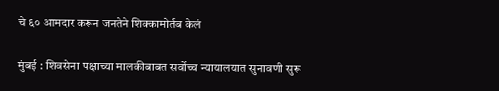चे ६० आमदार करून जनतेने शिक्कामोर्तब केलं

मुंबई : शिवसेना पक्षाच्या मालकीबाबत सर्वोच्च न्यायालयात सुनावणी सुरू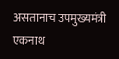असतानाच उपमुख्यमंत्री एकनाथ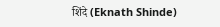शिंदे (Eknath Shinde)